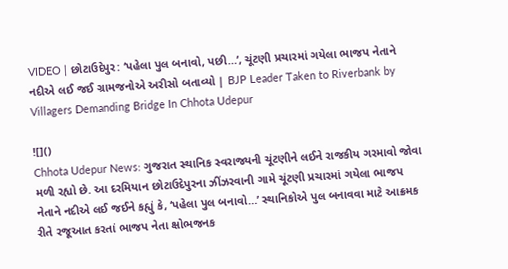VIDEO | છોટાઉદેપુર: ‘પહેલા પુલ બનાવો, પછી…’, ચૂંટણી પ્રચારમાં ગયેલા ભાજપ નેતાને નદીએ લઈ જઈ ગ્રામજનોએ અરીસો બતાવ્યો | BJP Leader Taken to Riverbank by Villagers Demanding Bridge In Chhota Udepur

![]()
Chhota Udepur News: ગુજરાત સ્થાનિક સ્વરાજ્યની ચૂંટણીને લઈને રાજકીય ગરમાવો જોવા મળી રહ્યો છે. આ દરમિયાન છોટાઉદેપુરના ઝીંઝરવાની ગામે ચૂંટણી પ્રચારમાં ગયેલા ભાજપ નેતાને નદીએ લઈ જઈને કહ્યું કે, ‘પહેલા પુલ બનાવો…’ સ્થાનિકોએ પુલ બનાવવા માટે આક્રમક રીતે રજૂઆત કરતાં ભાજપ નેતા ક્ષોભજનક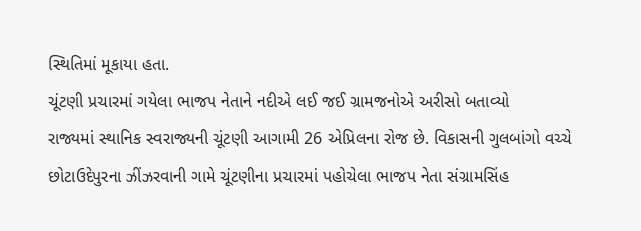સ્થિતિમાં મૂકાયા હતા.
ચૂંટણી પ્રચારમાં ગયેલા ભાજપ નેતાને નદીએ લઈ જઈ ગ્રામજનોએ અરીસો બતાવ્યો
રાજ્યમાં સ્થાનિક સ્વરાજ્યની ચૂંટણી આગામી 26 એપ્રિલના રોજ છે. વિકાસની ગુલબાંગો વચ્ચે છોટાઉદેપુરના ઝીંઝરવાની ગામે ચૂંટણીના પ્રચારમાં પહોચેલા ભાજપ નેતા સંગ્રામસિંહ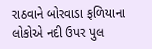રાઠવાને બોરવાડા ફળિયાના લોકોએ નદી ઉપર પુલ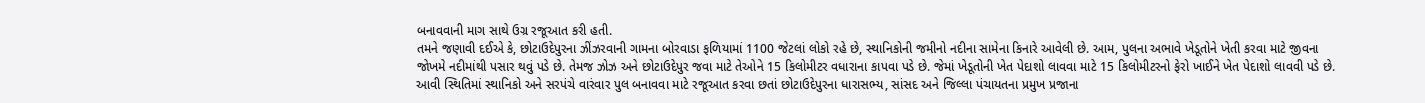બનાવવાની માગ સાથે ઉગ્ર રજૂઆત કરી હતી.
તમને જણાવી દઈએ કે, છોટાઉદેપુરના ઝીંઝરવાની ગામના બોરવાડા ફળિયામાં 1100 જેટલાં લોકો રહે છે, સ્થાનિકોની જમીનો નદીના સામેના કિનારે આવેલી છે. આમ, પુલના અભાવે ખેડૂતોને ખેતી કરવા માટે જીવના જોખમે નદીમાંથી પસાર થવું પડે છે. તેમજ ઝોઝ અને છોટાઉદેપુર જવા માટે તેઓને 15 કિલોમીટર વધારાના કાપવા પડે છે. જેમાં ખેડૂતોની ખેત પેદાશો લાવવા માટે 15 કિલોમીટરનો ફેરો ખાઈને ખેત પેદાશો લાવવી પડે છે. આવી સ્થિતિમાં સ્થાનિકો અને સરપંચે વારંવાર પુલ બનાવવા માટે રજૂઆત કરવા છતાં છોટાઉદેપુરના ધારાસભ્ય, સાંસદ અને જિલ્લા પંચાયતના પ્રમુખ પ્રજાના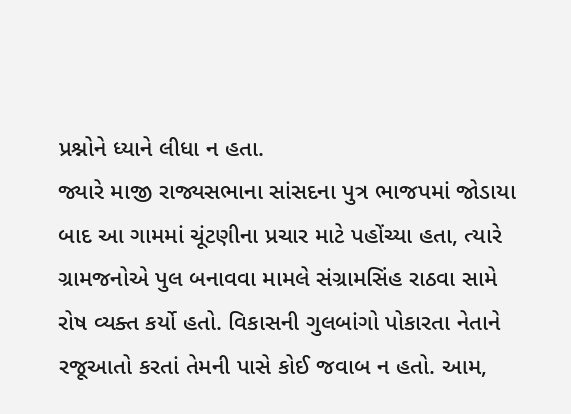પ્રશ્નોને ધ્યાને લીધા ન હતા.
જ્યારે માજી રાજ્યસભાના સાંસદના પુત્ર ભાજપમાં જોડાયા બાદ આ ગામમાં ચૂંટણીના પ્રચાર માટે પહોંચ્યા હતા, ત્યારે ગ્રામજનોએ પુલ બનાવવા મામલે સંગ્રામસિંહ રાઠવા સામે રોષ વ્યક્ત કર્યો હતો. વિકાસની ગુલબાંગો પોકારતા નેતાને રજૂઆતો કરતાં તેમની પાસે કોઈ જવાબ ન હતો. આમ,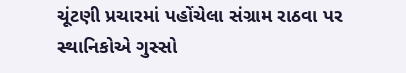ચૂંટણી પ્રચારમાં પહોંચેલા સંગ્રામ રાઠવા પર સ્થાનિકોએ ગુસ્સો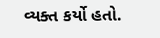વ્યક્ત કર્યો હતો.